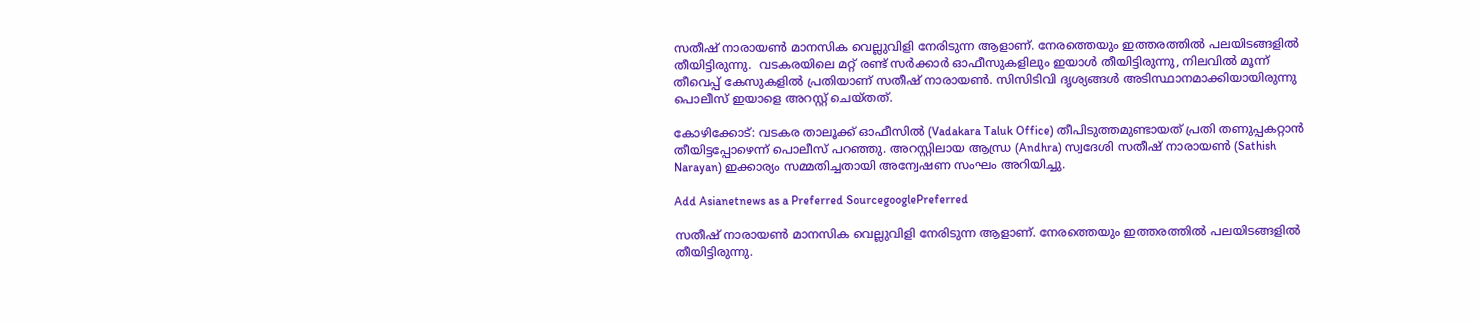സതീഷ് നാരായൺ മാനസിക വെല്ലുവിളി നേരിടുന്ന ആളാണ്. നേരത്തെയും ഇത്തരത്തില്‍ പലയിടങ്ങളില്‍ തീയിട്ടിരുന്നു.  വടകരയിലെ മറ്റ് രണ്ട് സര്‍ക്കാര്‍ ഓഫീസുകളിലും ഇയാള്‍ തീയിട്ടിരുന്നു, നിലവില്‍ മൂന്ന് തീവെപ്പ് കേസുകളില്‍ പ്രതിയാണ് സതീഷ് നാരായൺ. സിസിടിവി ദൃശ്യങ്ങൾ അടിസ്ഥാനമാക്കിയായിരുന്നു പൊലീസ് ഇയാളെ അറസ്റ്റ് ചെയ്തത്.

കോഴിക്കോട്: വടകര താലൂക്ക് ഓഫീസിൽ (Vadakara Taluk Office) തീപിടുത്തമുണ്ടായത് പ്രതി തണുപ്പകറ്റാന്‍ തീയിട്ടപ്പോഴെന്ന് പൊലീസ് പറഞ്ഞു. അറസ്റ്റിലായ ആന്ധ്ര (Andhra) സ്വദേശി സതീഷ് നാരായണ്‍ (Sathish Narayan) ഇക്കാര്യം സമ്മതിച്ചതായി അന്വേഷണ സംഘം അറിയിച്ചു.

Add Asianetnews as a Preferred SourcegooglePreferred

സതീഷ് നാരായൺ മാനസിക വെല്ലുവിളി നേരിടുന്ന ആളാണ്. നേരത്തെയും ഇത്തരത്തില്‍ പലയിടങ്ങളില്‍ തീയിട്ടിരുന്നു.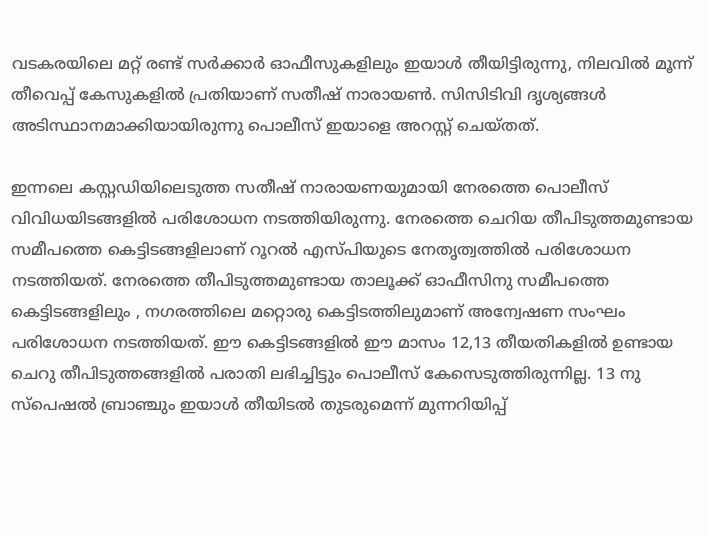വടകരയിലെ മറ്റ് രണ്ട് സര്‍ക്കാര്‍ ഓഫീസുകളിലും ഇയാള്‍ തീയിട്ടിരുന്നു, നിലവില്‍ മൂന്ന് തീവെപ്പ് കേസുകളില്‍ പ്രതിയാണ് സതീഷ് നാരായൺ. സിസിടിവി ദൃശ്യങ്ങൾ അടിസ്ഥാനമാക്കിയായിരുന്നു പൊലീസ് ഇയാളെ അറസ്റ്റ് ചെയ്തത്.

ഇന്നലെ കസ്റ്റഡിയിലെടുത്ത സതീഷ് നാരായണയുമായി നേരത്തെ പൊലീസ് വിവിധയിടങ്ങളിൽ പരിശോധന നടത്തിയിരുന്നു. നേരത്തെ ചെറിയ തീപിടുത്തമുണ്ടായ സമീപത്തെ കെട്ടിടങ്ങളിലാണ് റൂറൽ എസ്പിയുടെ നേതൃത്വത്തിൽ പരിശോധന നടത്തിയത്. നേരത്തെ തീപിടുത്തമുണ്ടായ താലൂക്ക് ഓഫീസിനു സമീപത്തെ കെട്ടിടങ്ങളിലും , നഗരത്തിലെ മറ്റൊരു കെട്ടിടത്തിലുമാണ് അന്വേഷണ സംഘം പരിശോധന നടത്തിയത്. ഈ കെട്ടിടങ്ങളിൽ ഈ മാസം 12,13 തീയതികളിൽ ഉണ്ടായ ചെറു തീപിടുത്തങ്ങളിൽ പരാതി ലഭിച്ചിട്ടും പൊലീസ് കേസെടുത്തിരുന്നില്ല. 13 നു സ്‌പെഷൽ ബ്രാഞ്ചും ഇയാൾ തീയിടൽ തുടരുമെന്ന് മുന്നറിയിപ്പ്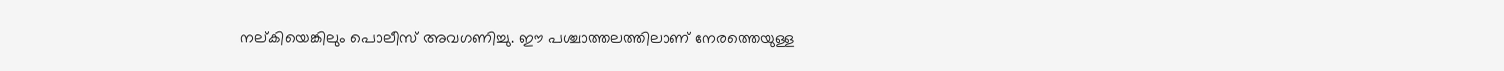നല്കിയെങ്കിലും പൊലീസ് അവഗണിച്ചു. ഈ പശ്ചാത്തലത്തിലാണ് നേരത്തെയുള്ള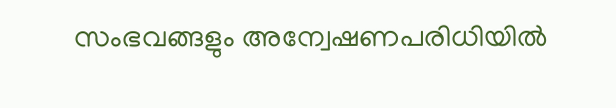സംഭവങ്ങളും അന്വേഷണപരിധിയിൽ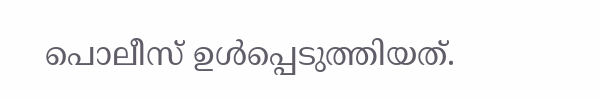പൊലീസ് ഉൾപ്പെടുത്തിയത്.